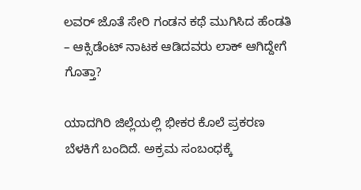ಲವರ್ ಜೊತೆ ಸೇರಿ ಗಂಡನ ಕಥೆ ಮುಗಿಸಿದ ಹೆಂಡತಿ – ಆಕ್ಸಿಡೆಂಟ್ ನಾಟಕ ಆಡಿದವರು ಲಾಕ್ ಆಗಿದ್ದೇಗೆ ಗೊತ್ತಾ?

ಯಾದಗಿರಿ ಜಿಲ್ಲೆಯಲ್ಲಿ ಭೀಕರ ಕೊಲೆ ಪ್ರಕರಣ ಬೆಳಕಿಗೆ ಬಂದಿದೆ. ಅಕ್ರಮ ಸಂಬಂಧಕ್ಕೆ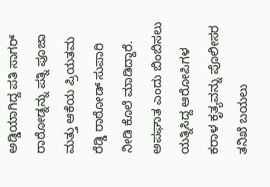ಅಡ್ಡಿಯಾಗಿದ್ದ ಪತಿ ಸಾಗರ್ ರಾಠೋಡ್ನನ್ನು ಪತ್ನಿ ಪೂಜಾ ಮತ್ತು ಆಕೆಯ ಪ್ರಿಯತಮ ರೆಡ್ಡಿ ರಾಠೋಡ್ ಸುಪಾರಿ ನೀಡಿ ಕೊಲೆ ಮಾಡಿದ್ದಾರೆ. ಅಪಘಾತ ಎಂದು ಬಿಂಬಿಸಲು ಯತ್ನಿಸಿದ್ದ ಆರೋಪಿಗಳ ಕರಾಳ ಕೃತ್ಯವನ್ನು ಪೊಲೀಸರ ತನಿಖೆ ಬಯಲು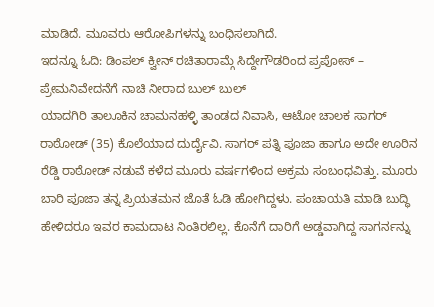ಮಾಡಿದೆ. ಮೂವರು ಆರೋಪಿಗಳನ್ನು ಬಂಧಿಸಲಾಗಿದೆ.
ಇದನ್ನೂ ಓದಿ: ಡಿಂಪಲ್ ಕ್ವೀನ್ ರಚಿತಾರಾಮ್ಗೆ ಸಿದ್ದೇಗೌಡರಿಂದ ಪ್ರಪೋಸ್ – ಪ್ರೇಮನಿವೇದನೆಗೆ ನಾಚಿ ನೀರಾದ ಬುಲ್ ಬುಲ್
ಯಾದಗಿರಿ ತಾಲೂಕಿನ ಚಾಮನಹಳ್ಳಿ ತಾಂಡದ ನಿವಾಸಿ, ಆಟೋ ಚಾಲಕ ಸಾಗರ್ ರಾಠೋಡ್ (35) ಕೊಲೆಯಾದ ದುರ್ದೈವಿ. ಸಾಗರ್ ಪತ್ನಿ ಪೂಜಾ ಹಾಗೂ ಅದೇ ಊರಿನ ರೆಡ್ಡಿ ರಾಠೋಡ್ ನಡುವೆ ಕಳೆದ ಮೂರು ವರ್ಷಗಳಿಂದ ಅಕ್ರಮ ಸಂಬಂಧವಿತ್ತು. ಮೂರು ಬಾರಿ ಪೂಜಾ ತನ್ನ ಪ್ರಿಯತಮನ ಜೊತೆ ಓಡಿ ಹೋಗಿದ್ದಳು. ಪಂಚಾಯತಿ ಮಾಡಿ ಬುದ್ಧಿ ಹೇಳಿದರೂ ಇವರ ಕಾಮದಾಟ ನಿಂತಿರಲಿಲ್ಲ. ಕೊನೆಗೆ ದಾರಿಗೆ ಅಡ್ಡವಾಗಿದ್ದ ಸಾಗರ್ನನ್ನು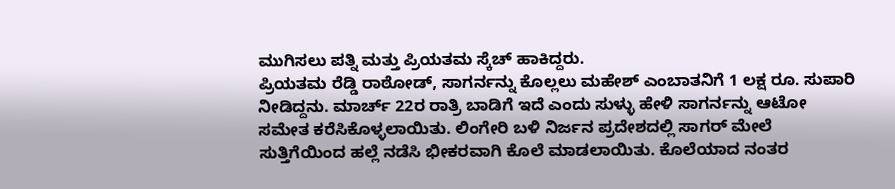ಮುಗಿಸಲು ಪತ್ನಿ ಮತ್ತು ಪ್ರಿಯತಮ ಸ್ಕೆಚ್ ಹಾಕಿದ್ದರು.
ಪ್ರಿಯತಮ ರೆಡ್ಡಿ ರಾಠೋಡ್, ಸಾಗರ್ನನ್ನು ಕೊಲ್ಲಲು ಮಹೇಶ್ ಎಂಬಾತನಿಗೆ 1 ಲಕ್ಷ ರೂ. ಸುಪಾರಿ ನೀಡಿದ್ದನು. ಮಾರ್ಚ್ 22ರ ರಾತ್ರಿ ಬಾಡಿಗೆ ಇದೆ ಎಂದು ಸುಳ್ಳು ಹೇಳಿ ಸಾಗರ್ನನ್ನು ಆಟೋ ಸಮೇತ ಕರೆಸಿಕೊಳ್ಳಲಾಯಿತು. ಲಿಂಗೇರಿ ಬಳಿ ನಿರ್ಜನ ಪ್ರದೇಶದಲ್ಲಿ ಸಾಗರ್ ಮೇಲೆ ಸುತ್ತಿಗೆಯಿಂದ ಹಲ್ಲೆ ನಡೆಸಿ ಭೀಕರವಾಗಿ ಕೊಲೆ ಮಾಡಲಾಯಿತು. ಕೊಲೆಯಾದ ನಂತರ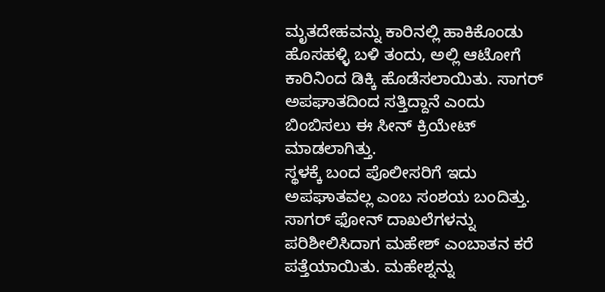ಮೃತದೇಹವನ್ನು ಕಾರಿನಲ್ಲಿ ಹಾಕಿಕೊಂಡು ಹೊಸಹಳ್ಳಿ ಬಳಿ ತಂದು, ಅಲ್ಲಿ ಆಟೋಗೆ ಕಾರಿನಿಂದ ಡಿಕ್ಕಿ ಹೊಡೆಸಲಾಯಿತು. ಸಾಗರ್ ಅಪಘಾತದಿಂದ ಸತ್ತಿದ್ದಾನೆ ಎಂದು ಬಿಂಬಿಸಲು ಈ ಸೀನ್ ಕ್ರಿಯೇಟ್ ಮಾಡಲಾಗಿತ್ತು.
ಸ್ಥಳಕ್ಕೆ ಬಂದ ಪೊಲೀಸರಿಗೆ ಇದು ಅಪಘಾತವಲ್ಲ ಎಂಬ ಸಂಶಯ ಬಂದಿತ್ತು. ಸಾಗರ್ ಫೋನ್ ದಾಖಲೆಗಳನ್ನು ಪರಿಶೀಲಿಸಿದಾಗ ಮಹೇಶ್ ಎಂಬಾತನ ಕರೆ ಪತ್ತೆಯಾಯಿತು. ಮಹೇಶ್ನನ್ನು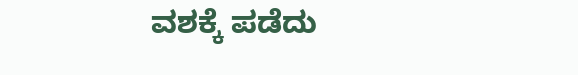ವಶಕ್ಕೆ ಪಡೆದು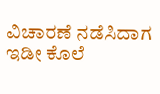ವಿಚಾರಣೆ ನಡೆಸಿದಾಗ ಇಡೀ ಕೊಲೆ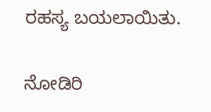ರಹಸ್ಯ ಬಯಲಾಯಿತು.

ನೋಡಿರಿ